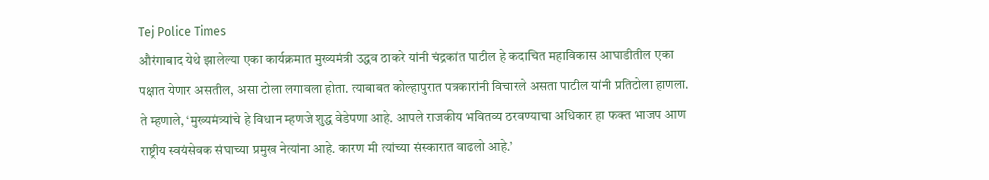Tej Police Times
औरंगाबाद येथे झालेल्या एका कार्यक्रमात मुख्यमंत्री उद्धव ठाकरे यांनी चंद्रकांत पाटील हे कदाचित महाविकास आघाडीतील एका पक्षात येणार असतील, असा टोला लगावला होता. त्याबाबत कोल्हापुरात पत्रकारांनी विचारले असता पाटील यांनी प्रतिटोला हाणला. ते म्हणाले, ‘मुख्यमंत्र्यांचे हे विधान म्हणजे शुद्ध वेडेपणा आहे. आपले राजकीय भवितव्य ठरवण्याचा अधिकार हा फक्त भाजप आण राष्ट्रीय स्वयंसेवक संघाच्या प्रमुख नेत्यांना आहे. कारण मी त्यांच्या संस्कारात वाढलो आहे.’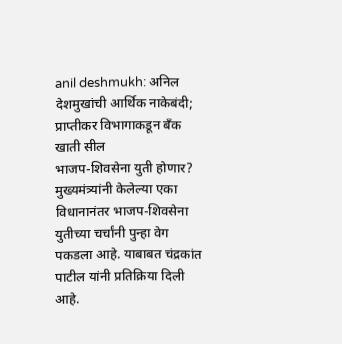anil deshmukh: अनिल देशमुखांची आर्थिक नाकेबंदी; प्राप्तीकर विभागाकडून बँक खाती सील
भाजप-शिवसेना युती होणार?
मुख्यमंत्र्यांनी केलेल्या एका विधानानंतर भाजप-शिवसेना युतीच्या चर्चांनी पुन्हा वेग पकडला आहे. याबाबत चंद्रकांत पाटील यांनी प्रतिक्रिया दिली आहे.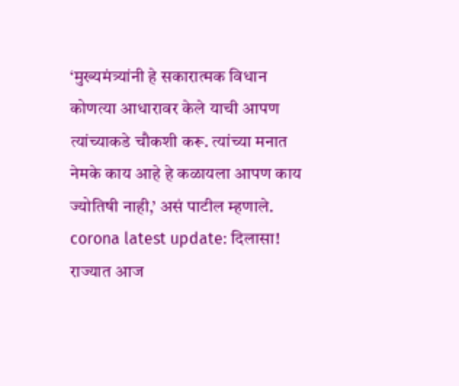‘मुख्यमंत्र्यांनी हे सकारात्मक विधान कोणत्या आधारावर केले याची आपण त्यांच्याकडे चौकशी करू. त्यांच्या मनात नेमके काय आहे हे कळायला आपण काय ज्योतिषी नाही,’ असं पाटील म्हणाले.
corona latest update: दिलासा! राज्यात आज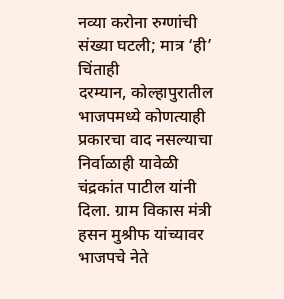नव्या करोना रुग्णांची संख्या घटली; मात्र ‘ही’ चिंताही
दरम्यान, कोल्हापुरातील भाजपमध्ये कोणत्याही प्रकारचा वाद नसल्याचा निर्वाळाही यावेळी चंद्रकांत पाटील यांनी दिला. ग्राम विकास मंत्री हसन मुश्रीफ यांच्यावर भाजपचे नेते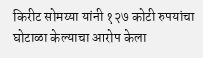किरीट सोमय्या यांनी १२७ कोटी रुपयांचा घोटाळा केल्याचा आरोप केला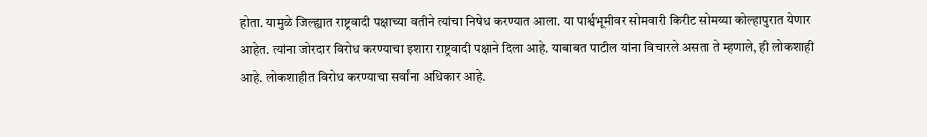होता. यामुळे जिल्ह्यात राष्ट्रवादी पक्षाच्या वतीने त्यांचा निषेध करण्यात आला. या पार्श्वभूमीवर सोमवारी किरीट सोमय्या कोल्हापुरात येणार आहेत. त्यांना जोरदार विरोध करण्याचा इशारा राष्ट्रवादी पक्षाने दिला आहे. याबाबत पाटील यांना विचारले असता ते म्हणाले, ही लोकशाही आहे. लोकशाहीत विरोध करण्याचा सर्वांना अधिकार आहे.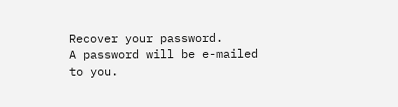Recover your password.
A password will be e-mailed to you.